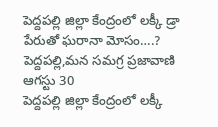పెద్దపల్లి జిల్లా కేంద్రంలో లక్కీ డ్రా పేరుతో ఘరానా మోసం….?
పెద్దపల్లి,మన సమగ్ర ప్రజావాణి ఆగస్టు 30
పెద్దపల్లి జిల్లా కేంద్రంలో లక్కీ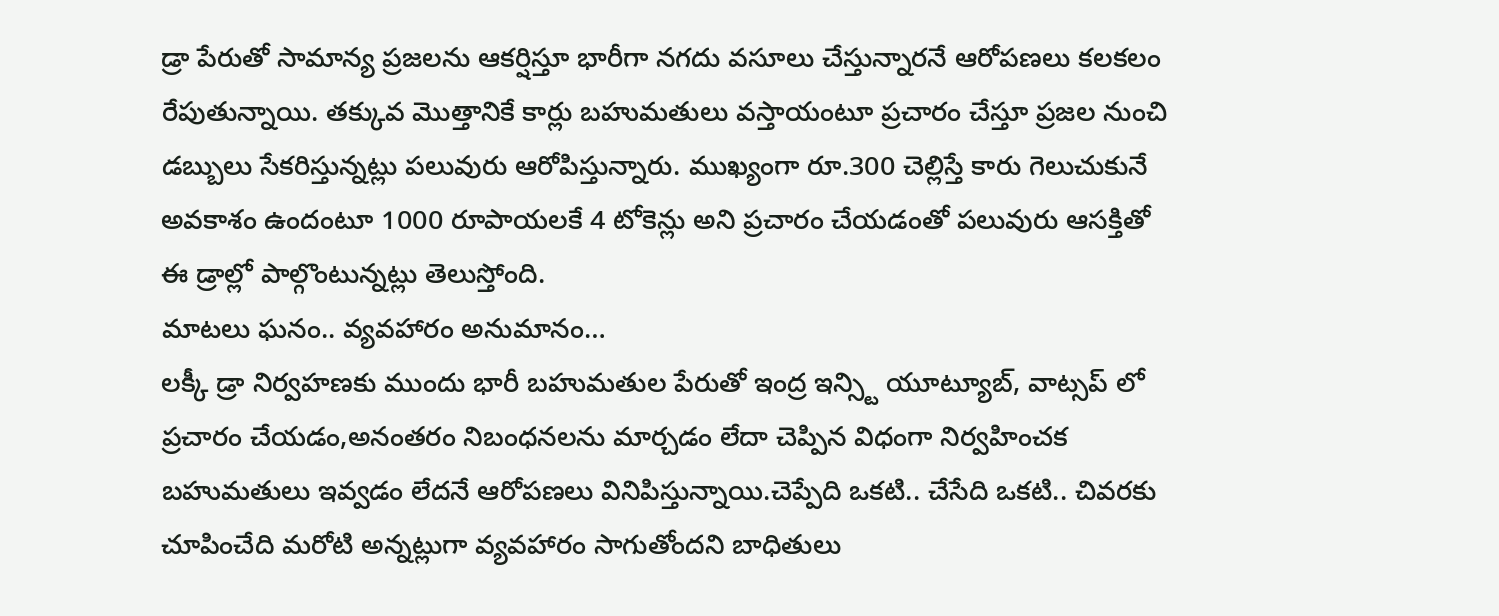డ్రా పేరుతో సామాన్య ప్రజలను ఆకర్షిస్తూ భారీగా నగదు వసూలు చేస్తున్నారనే ఆరోపణలు కలకలం రేపుతున్నాయి. తక్కువ మొత్తానికే కార్లు బహుమతులు వస్తాయంటూ ప్రచారం చేస్తూ ప్రజల నుంచి డబ్బులు సేకరిస్తున్నట్లు పలువురు ఆరోపిస్తున్నారు. ముఖ్యంగా రూ.300 చెల్లిస్తే కారు గెలుచుకునే అవకాశం ఉందంటూ 1000 రూపాయలకే 4 టోకెన్లు అని ప్రచారం చేయడంతో పలువురు ఆసక్తితో ఈ డ్రాల్లో పాల్గొంటున్నట్లు తెలుస్తోంది.
మాటలు ఘనం.. వ్యవహారం అనుమానం…
లక్కీ డ్రా నిర్వహణకు ముందు భారీ బహుమతుల పేరుతో ఇంద్ర ఇన్స్టి యూట్యూబ్, వాట్సప్ లో ప్రచారం చేయడం,అనంతరం నిబంధనలను మార్చడం లేదా చెప్పిన విధంగా నిర్వహించక బహుమతులు ఇవ్వడం లేదనే ఆరోపణలు వినిపిస్తున్నాయి.చెప్పేది ఒకటి.. చేసేది ఒకటి.. చివరకు చూపించేది మరోటి అన్నట్లుగా వ్యవహారం సాగుతోందని బాధితులు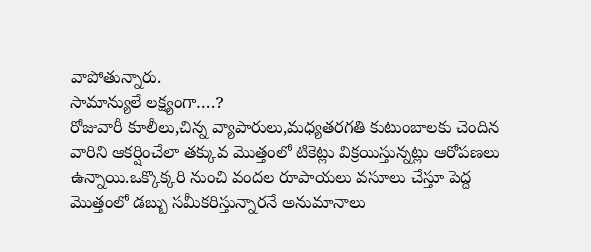వాపోతున్నారు.
సామాన్యులే లక్ష్యంగా….?
రోజువారీ కూలీలు,చిన్న వ్యాపారులు,మధ్యతరగతి కుటుంబాలకు చెందిన వారిని ఆకర్షించేలా తక్కువ మొత్తంలో టికెట్లు విక్రయిస్తున్నట్లు ఆరోపణలు ఉన్నాయి.ఒక్కొక్కరి నుంచి వందల రూపాయలు వసూలు చేస్తూ పెద్ద మొత్తంలో డబ్బు సమీకరిస్తున్నారనే అనుమానాలు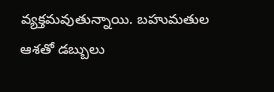వ్యక్తమవుతున్నాయి. బహుమతుల ఆశతో డబ్బులు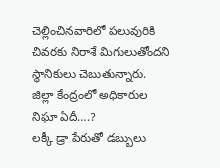చెల్లించినవారిలో పలువురికి చివరకు నిరాశే మిగులుతోందని స్థానికులు చెబుతున్నారు.
జిల్లా కేంద్రంలో అధికారుల నిఘా ఏదీ….?
లక్కీ డ్రా పేరుతో డబ్బులు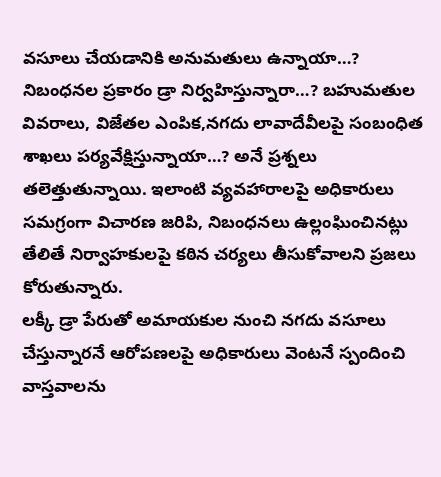వసూలు చేయడానికి అనుమతులు ఉన్నాయా…? నిబంధనల ప్రకారం డ్రా నిర్వహిస్తున్నారా…? బహుమతుల వివరాలు, విజేతల ఎంపిక,నగదు లావాదేవీలపై సంబంధిత శాఖలు పర్యవేక్షిస్తున్నాయా…? అనే ప్రశ్నలు తలెత్తుతున్నాయి. ఇలాంటి వ్యవహారాలపై అధికారులు సమగ్రంగా విచారణ జరిపి, నిబంధనలు ఉల్లంఘించినట్లు తేలితే నిర్వాహకులపై కఠిన చర్యలు తీసుకోవాలని ప్రజలు కోరుతున్నారు.
లక్కీ డ్రా పేరుతో అమాయకుల నుంచి నగదు వసూలు చేస్తున్నారనే ఆరోపణలపై అధికారులు వెంటనే స్పందించి వాస్తవాలను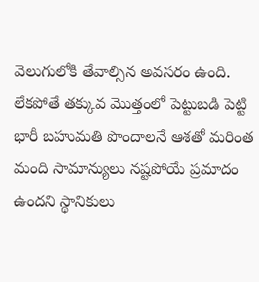వెలుగులోకి తేవాల్సిన అవసరం ఉంది. లేకపోతే తక్కువ మొత్తంలో పెట్టుబడి పెట్టి భారీ బహుమతి పొందాలనే ఆశతో మరింత మంది సామాన్యులు నష్టపోయే ప్రమాదం ఉందని స్థానికులు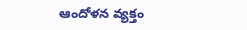ఆందోళన వ్యక్తం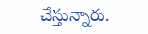చేస్తున్నారు.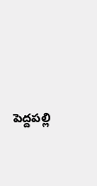పెద్దపల్లి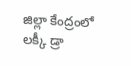జిల్లా కేంద్రంలో లక్కీ డ్రా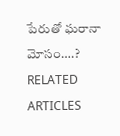పేరుతో ఘరానా మోసం….?
RELATED ARTICLES